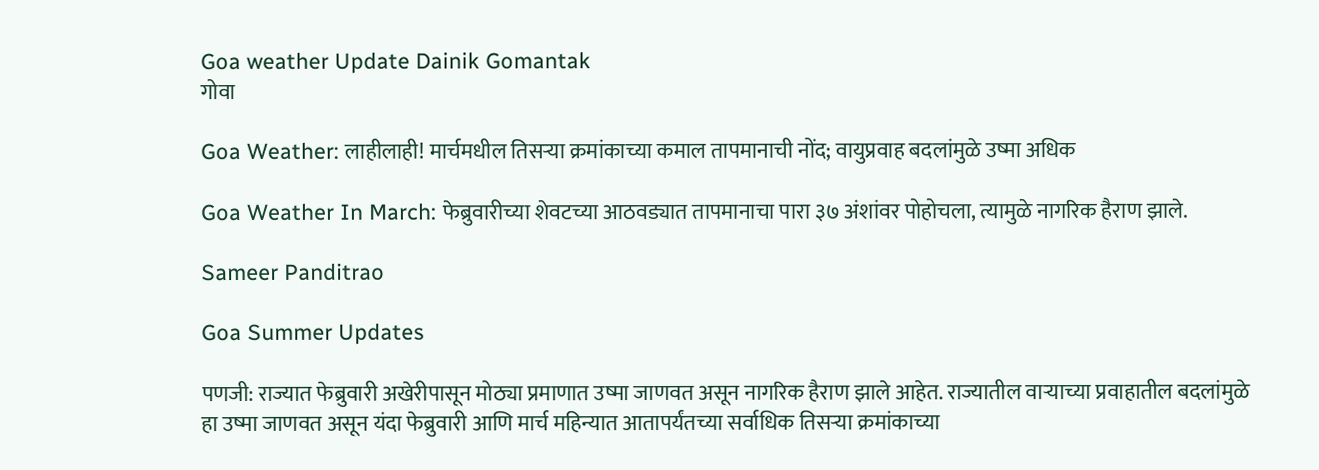Goa weather Update Dainik Gomantak
गोवा

Goa Weather: लाहीलाही! मार्चमधील तिसऱ्या क्रमांकाच्या कमाल तापमानाची नोंद; वायुप्रवाह बदलांमुळे उष्मा अधिक

Goa Weather In March: फेब्रुवारीच्या शेवटच्या आठवड्यात तापमानाचा पारा ३७ अंशांवर पोहोचला, त्यामुळे नागरिक हैराण झाले.

Sameer Panditrao

Goa Summer Updates

पणजी: राज्यात फेब्रुवारी अखेरीपासून मोठ्या प्रमाणात उष्मा जाणवत असून नागरिक हैराण झाले आहेत. राज्यातील वाऱ्याच्या प्रवाहातील बदलांमुळे हा उष्मा जाणवत असून यंदा फेब्रुवारी आणि मार्च महिन्यात आतापर्यंतच्या सर्वाधिक तिसऱ्या क्रमांकाच्या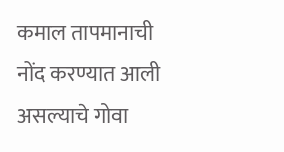कमाल तापमानाची नोंद करण्यात आली असल्याचे गोवा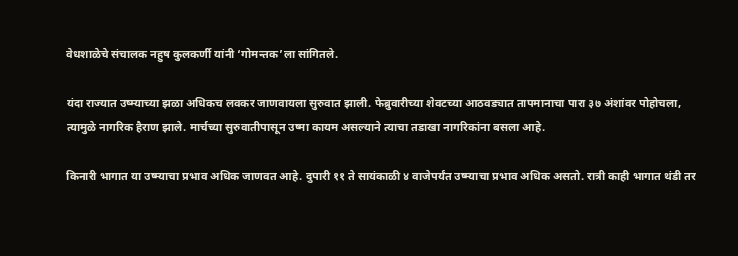वेधशाळेचे संचालक नहुष कुलकर्णी यांनी ‘गोमन्तक’ला सांगितले.

यंदा राज्यात उष्म्याच्या झळा अधिकच लवकर जाणवायला सुरुवात झाली. फेब्रुवारीच्या शेवटच्या आठवड्यात तापमानाचा पारा ३७ अंशांवर पोहोचला, त्यामुळे नागरिक हैराण झाले. मार्चच्या सुरुवातीपासून उष्मा कायम असल्याने त्याचा तडाखा नागरिकांना बसला आहे.

किनारी भागात या उष्म्याचा प्रभाव अधिक जाणवत आहे. दुपारी ११ ते सायंकाळी ४ वाजेपर्यंत उष्म्याचा प्रभाव अधिक असतो. रात्री काही भागात थंडी तर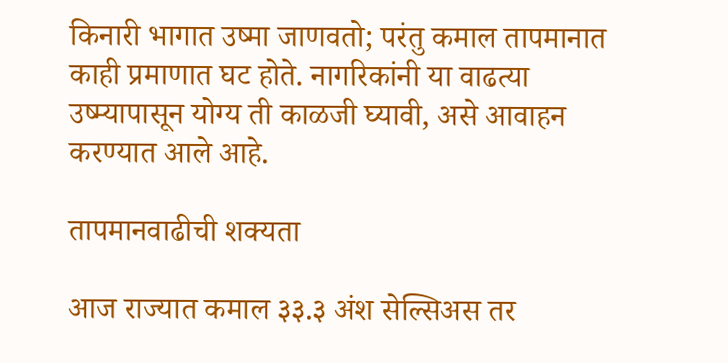किनारी भागात उष्मा जाणवतो; परंतु कमाल तापमानात काही प्रमाणात घट होते. नागरिकांनी या वाढत्या उष्म्यापासून योग्य ती काळजी घ्यावी, असे आवाहन करण्यात आले आहे.

तापमानवाढीची शक्यता

आज राज्यात कमाल ३३.३ अंश सेल्सिअस तर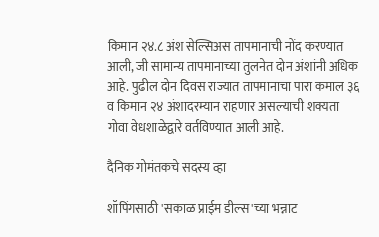किमान २४.८ अंश सेल्सिअस तापमानाची नोंद करण्यात आली, जी सामान्य तापमानाच्या तुलनेत दोन अंशांनी अधिक आहे. पुढील दोन दिवस राज्यात तापमानाचा पारा कमाल ३६ व किमान २४ अंशादरम्यान राहणार असल्याची शक्यता गोवा वेधशाळेद्वारे वर्तविण्यात आली आहे.

दैनिक गोमंतकचे सदस्य व्हा

शॉपिंगसाठी 'सकाळ प्राईम डील्स'च्या भन्नाट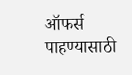ऑफर्स पाहण्यासाठी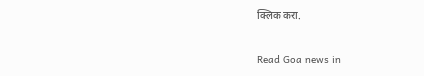क्लिक करा.

Read Goa news in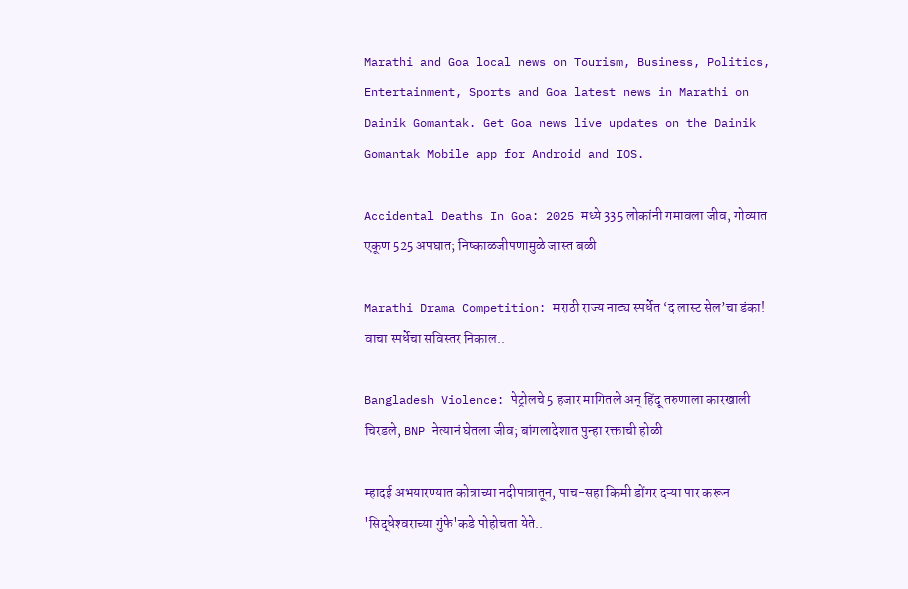Marathi and Goa local news on Tourism, Business, Politics, Entertainment, Sports and Goa latest news in Marathi on Dainik Gomantak. Get Goa news live updates on the Dainik Gomantak Mobile app for Android and IOS.

Accidental Deaths In Goa: 2025 मध्ये 335 लोकांनी गमावला जीव, गोव्यात एकूण 525 अपघात; निष्‍काळजीपणामुळे जास्त बळी

Marathi Drama Competition: मराठी राज्य नाट्य स्पर्धेत ‘द लास्ट सेल’चा डंका! वाचा स्पर्धेचा सविस्तर निकाल..

Bangladesh Violence: पेट्रोलचे 5 हजार मागितले अन् हिंदू तरुणाला कारखाली चिरडले, BNP नेत्यानं घेतला जीव; बांगलादेशात पुन्हा रक्ताची होळी

म्हादई अभयारण्यात कोत्राच्या नदीपात्रातून, पाच-सहा किमी डोंगर दऱ्या पार करून 'सिद्धेश्‍वराच्या गुंफे'कडे पोहोचता येते..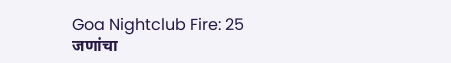Goa Nightclub Fire: 25 जणांचा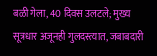बळी गेला, 40 दिवस उलटले; मुख्य सूत्रधार अजूनही गुलदस्त्यात, जबाबदारी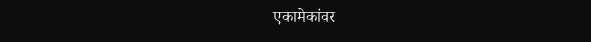एकामेकांवर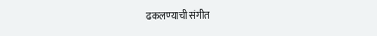ढकलण्‍याची संगीत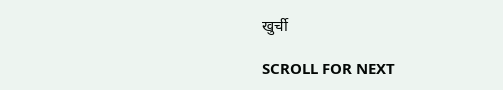खुर्ची

SCROLL FOR NEXT